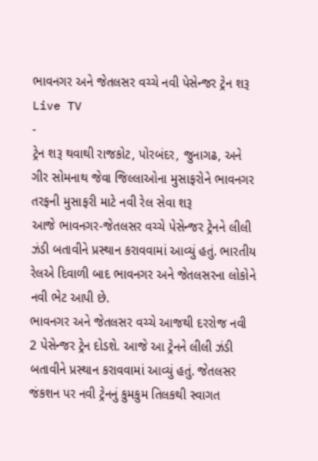ભાવનગર અને જેતલસર વચ્ચે નવી પેસેન્જર ટ્રેન શરૂ
Live TV
-
ટ્રેન શરૂ થવાથી રાજકોટ, પોરબંદર, જુનાગઢ, અને ગીર સોમનાથ જેવા જિલ્લાઓના મુસાફરોને ભાવનગર તરફની મુસાફરી માટે નવી રેલ સેવા શરૂ
આજે ભાવનગર-જેતલસર વચ્ચે પેસેન્જર ટ્રેનને લીલી ઝંડી બતાવીને પ્રસ્થાન કરાવવામાં આવ્યું હતું. ભારતીય રેલએ દિવાળી બાદ ભાવનગર અને જેતલસરના લોકોને નવી ભેટ આપી છે.
ભાવનગર અને જેતલસર વચ્ચે આજથી દરરોજ નવી 2 પેસેન્જર ટ્રેન દોડશે. આજે આ ટ્રેનને લીલી ઝંડી બતાવીને પ્રસ્થાન કરાવવામાં આવ્યું હતું. જેતલસર જંકશન પર નવી ટ્રેનનું કુમકુમ તિલકથી સ્વાગત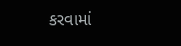કરવામાં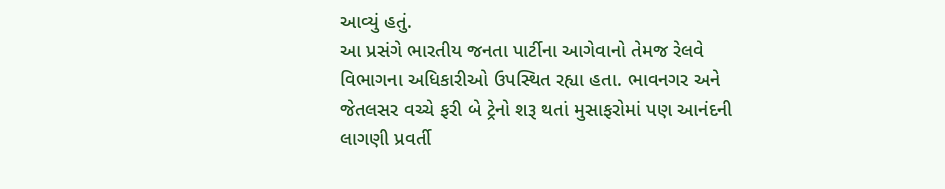આવ્યું હતું.
આ પ્રસંગે ભારતીય જનતા પાર્ટીના આગેવાનો તેમજ રેલવે વિભાગના અધિકારીઓ ઉપસ્થિત રહ્યા હતા. ભાવનગર અને જેતલસર વચ્ચે ફરી બે ટ્રેનો શરૂ થતાં મુસાફરોમાં પણ આનંદની લાગણી પ્રવર્તી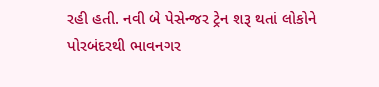રહી હતી. નવી બે પેસેન્જર ટ્રેન શરૂ થતાં લોકોને પોરબંદરથી ભાવનગર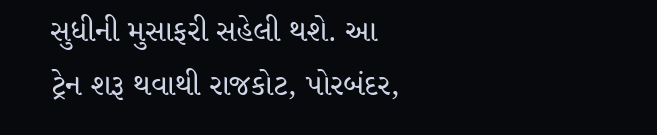સુધીની મુસાફરી સહેલી થશે. આ ટ્રેન શરૂ થવાથી રાજકોટ, પોરબંદર,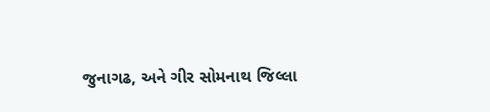જુનાગઢ, અને ગીર સોમનાથ જિલ્લા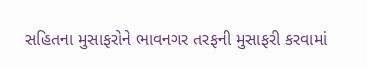સહિતના મુસાફરોને ભાવનગર તરફની મુસાફરી કરવામાં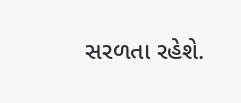સરળતા રહેશે.